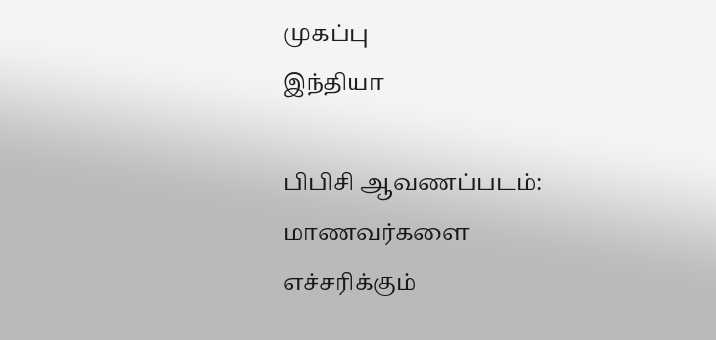முகப்பு
இந்தியா

பிபிசி ஆவணப்படம்: மாணவர்களை எச்சரிக்கும்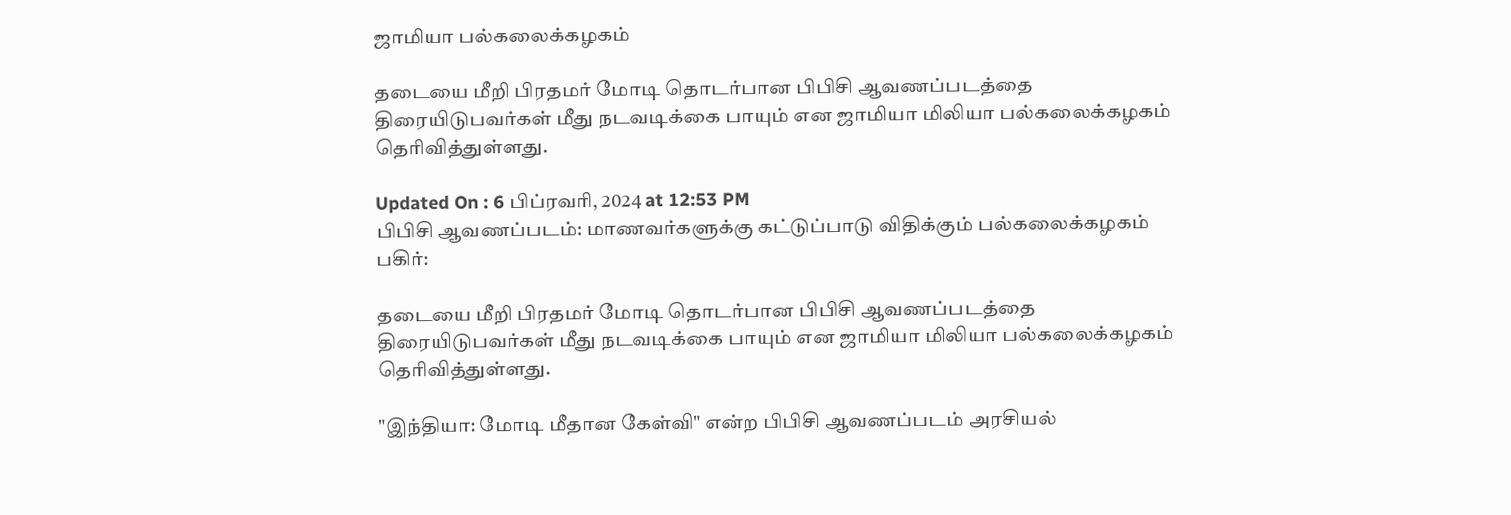ஜாமியா பல்கலைக்கழகம்

தடையை மீறி பிரதமர் மோடி தொடர்பான பிபிசி ஆவணப்படத்தை திரையிடுபவர்கள் மீது நடவடிக்கை பாயும் என ஜாமியா மிலியா பல்கலைக்கழகம் தெரிவித்துள்ளது.

Updated On : 6 பிப்ரவரி, 2024 at 12:53 PM
பிபிசி ஆவணப்படம்: மாணவர்களுக்கு கட்டுப்பாடு விதிக்கும் பல்கலைக்கழகம்
பகிர்:

தடையை மீறி பிரதமர் மோடி தொடர்பான பிபிசி ஆவணப்படத்தை திரையிடுபவர்கள் மீது நடவடிக்கை பாயும் என ஜாமியா மிலியா பல்கலைக்கழகம் தெரிவித்துள்ளது.

"இந்தியா: மோடி மீதான கேள்வி" என்ற பிபிசி ஆவணப்படம் அரசியல்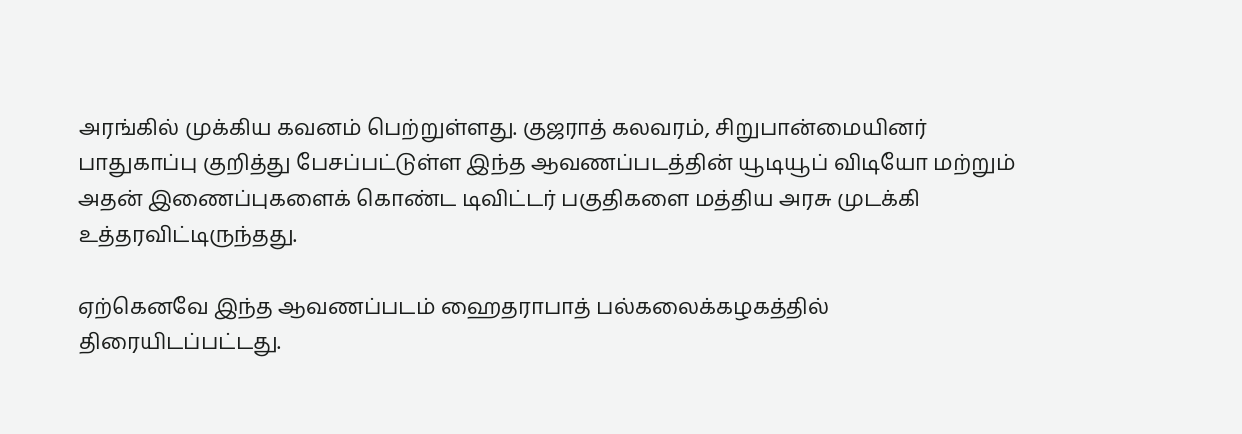அரங்கில் முக்கிய கவனம் பெற்றுள்ளது. குஜராத் கலவரம், சிறுபான்மையினர் பாதுகாப்பு குறித்து பேசப்பட்டுள்ள இந்த ஆவணப்படத்தின் யூடியூப் விடியோ மற்றும் அதன் இணைப்புகளைக் கொண்ட டிவிட்டர் பகுதிகளை மத்திய அரசு முடக்கி உத்தரவிட்டிருந்தது.

ஏற்கெனவே இந்த ஆவணப்படம் ஹைதராபாத் பல்கலைக்கழகத்தில் திரையிடப்பட்டது.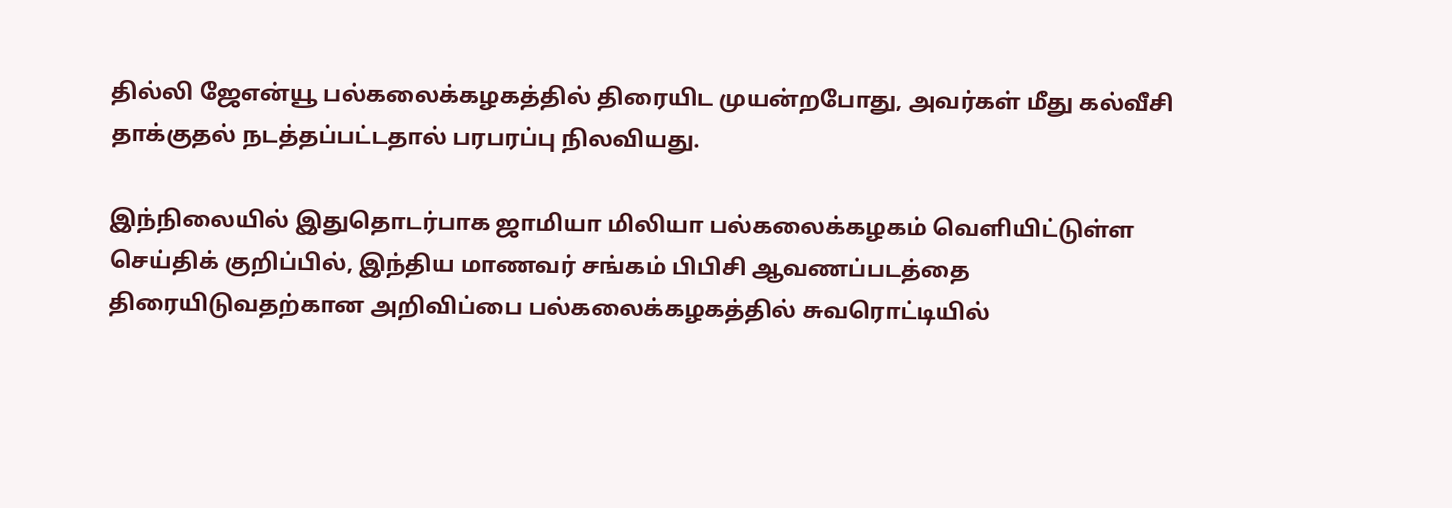தில்லி ஜேஎன்யூ பல்கலைக்கழகத்தில் திரையிட முயன்றபோது, அவர்கள் மீது கல்வீசி தாக்குதல் நடத்தப்பட்டதால் பரபரப்பு நிலவியது.

இந்நிலையில் இதுதொடர்பாக ஜாமியா மிலியா பல்கலைக்கழகம் வெளியிட்டுள்ள செய்திக் குறிப்பில், இந்திய மாணவர் சங்கம் பிபிசி ஆவணப்படத்தை திரையிடுவதற்கான அறிவிப்பை பல்கலைக்கழகத்தில் சுவரொட்டியில்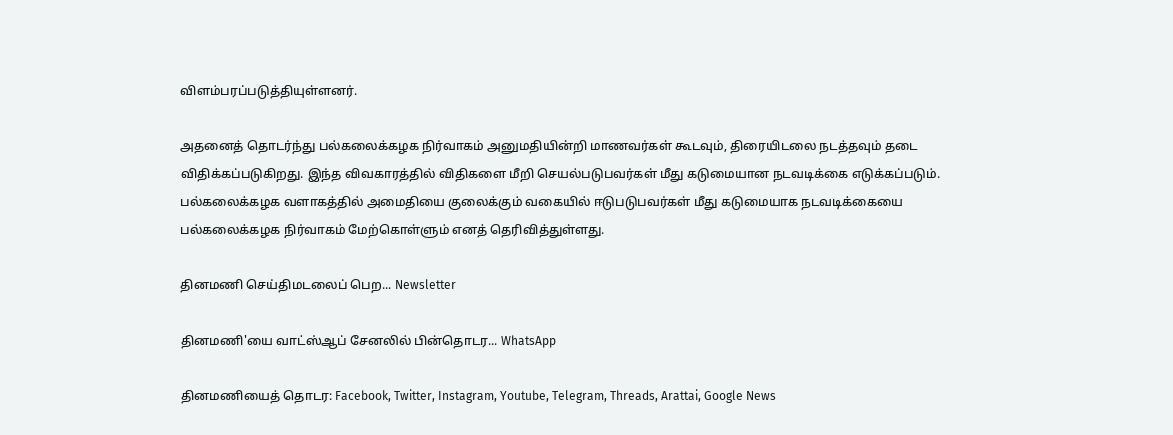விளம்பரப்படுத்தியுள்ளனர்.

அதனைத் தொடர்ந்து பல்கலைக்கழக நிர்வாகம் அனுமதியின்றி மாணவர்கள் கூடவும், திரையிடலை நடத்தவும் தடை விதிக்கப்படுகிறது. இந்த விவகாரத்தில் விதிகளை மீறி செயல்படுபவர்கள் மீது கடுமையான நடவடிக்கை எடுக்கப்படும். பல்கலைக்கழக வளாகத்தில் அமைதியை குலைக்கும் வகையில் ஈடுபடுபவர்கள் மீது கடுமையாக நடவடிக்கையை பல்கலைக்கழக நிர்வாகம் மேற்கொள்ளும் எனத் தெரிவித்துள்ளது.

தினமணி செய்திமடலைப் பெற... Newsletter

தினமணி'யை வாட்ஸ்ஆப் சேனலில் பின்தொடர... WhatsApp

தினமணியைத் தொடர: Facebook, Twitter, Instagram, Youtube, Telegram, Threads, Arattai, Google News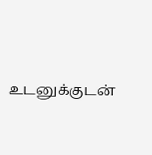உடனுக்குடன்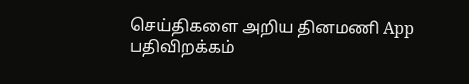செய்திகளை அறிய தினமணி App பதிவிறக்கம்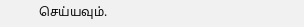செய்யவும்.